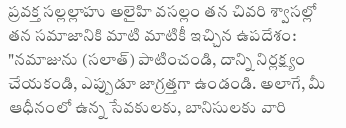ప్రవక్త సల్లల్లాహు అలైహి వసల్లం తన చివరి శ్వాసల్లో తన సమాజానికి మాటి మాటికీ ఇచ్చిన ఉపదేశం: "నమాజును (సలాత్) పాటించండి, దాన్ని నిర్లక్ష్యం చేయకండి, ఎప్పుడూ జాగ్రత్తగా ఉండండి. అలాగే, మీ ఆధీనంలో ఉన్న సేవకులకు, బానిసులకు వారి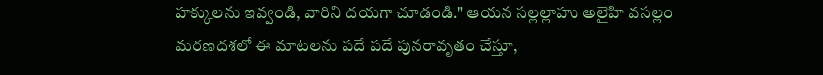హక్కులను ఇవ్వండి, వారిని దయగా చూడండి." ఆయన సల్లల్లాహు అలైహి వసల్లం మరణదశలో ఈ మాటలను పదే పదే పునరావృతం చేస్తూ,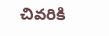చివరికి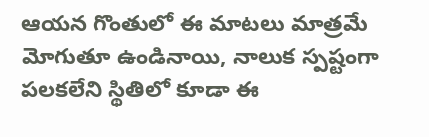ఆయన గొంతులో ఈ మాటలు మాత్రమే మోగుతూ ఉండినాయి, నాలుక స్పష్టంగా పలకలేని స్థితిలో కూడా ఈ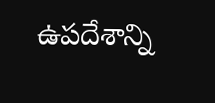ఉపదేశాన్ని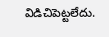విడిచిపెట్టలేదు.